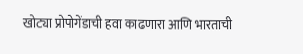खोट्या प्रोपोगेंडाची हवा काढणारा आणि भारताची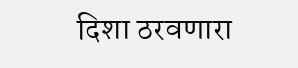दिशा ठरवणारा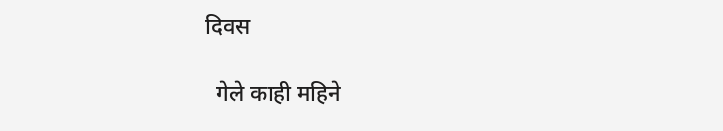दिवस

  गेले काही महिने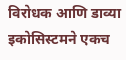विरोधक आणि डाव्या इकोसिस्टमने एकच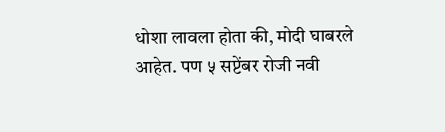धोशा लावला होता की, मोदी घाबरले आहेत. पण ५ सप्टेंबर रोजी नवी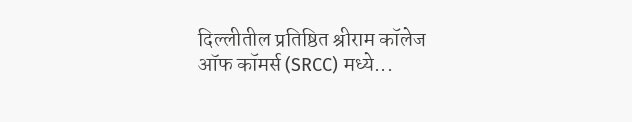दिल्लीतील प्रतिष्ठित श्रीराम कॉलेज ऑफ कॉमर्स (SRCC) मध्ये...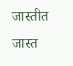जास्तीत जास्त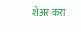शेअर करा